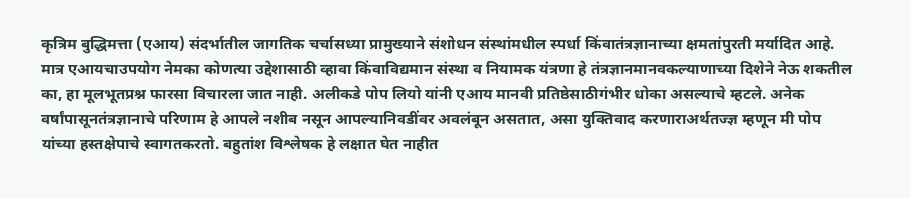कृत्रिम बुद्धिमत्ता (एआय) संदर्भातील जागतिक चर्चासध्या प्रामुख्याने संशोधन संस्थांमधील स्पर्धा किंवातंत्रज्ञानाच्या क्षमतांपुरती मर्यादित आहे. मात्र एआयचाउपयोग नेमका कोणत्या उद्देशासाठी व्हावा किंवाविद्यमान संस्था व नियामक यंत्रणा हे तंत्रज्ञानमानवकल्याणाच्या दिशेने नेऊ शकतील का, हा मूलभूतप्रश्न फारसा विचारला जात नाही. अलीकडे पोप लियो यांनी एआय मानवी प्रतिष्ठेसाठीगंभीर धोका असल्याचे म्हटले. अनेक वर्षांपासूनतंत्रज्ञानाचे परिणाम हे आपले नशीब नसून आपल्यानिवडींवर अवलंबून असतात, असा युक्तिवाद करणाराअर्थतज्ज्ञ म्हणून मी पोप यांच्या हस्तक्षेपाचे स्वागतकरतो. बहुतांश विश्लेषक हे लक्षात घेत नाहीत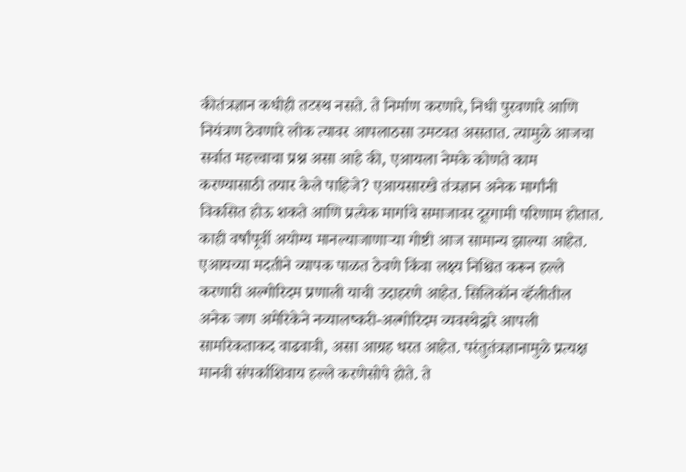कीतंत्रज्ञान कधीही तटस्थ नसते. ते निर्माण करणारे, निधी पुरवणारे आणि नियंत्रण ठेवणारे लोक त्यावर आपलाठसा उमटवत असतात. त्यामुळे आजचा सर्वात महत्त्वाचा प्रश्न असा आहे की, एआयला नेमके कोणते काम करण्यासाठी तयार केले पाहिजे? एआयसारखे तंत्रज्ञान अनेक मार्गांनी विकसित होऊ शकते आणि प्रत्येक मार्गाचे समाजावर दूरगामी परिणाम होतात. काही वर्षांपूर्वी अयोग्य मानल्याजाणाऱ्या गोष्टी आज सामान्य झाल्या आहेत. एआयच्या मदतीने व्यापक पाळत ठेवणे किंवा लक्ष्य निश्चित करून हल्ले करणारी अल्गोरिदम प्रणाली याची उदाहरणे आहेत. सिलिकॉन व्हॅलीतील अनेक जण अमेरिकेने नव्यालष्करी-अल्गोरिदम व्यवस्थेद्वारे आपली सामरिकताकद वाढवावी, असा आग्रह धरत आहेत. परंतुतंत्रज्ञानामुळे प्रत्यक्ष मानवी संपर्काशिवाय हल्ले करणेसोपे होते. ते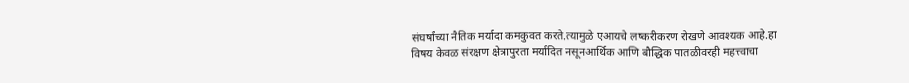संघर्षांच्या नैतिक मर्यादा कमकुवत करते.त्यामुळे एआयचे लष्करीकरण रोखणे आवश्यक आहे.हा विषय केवळ संरक्षण क्षेत्रापुरता मर्यादित नसूनआर्थिक आणि बौद्धिक पातळीवरही महत्त्वाचा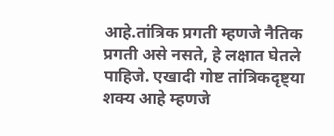आहे.तांत्रिक प्रगती म्हणजे नैतिक प्रगती असे नसते, हे लक्षात घेतले पाहिजे. एखादी गोष्ट तांत्रिकदृष्ट्या शक्य आहे म्हणजे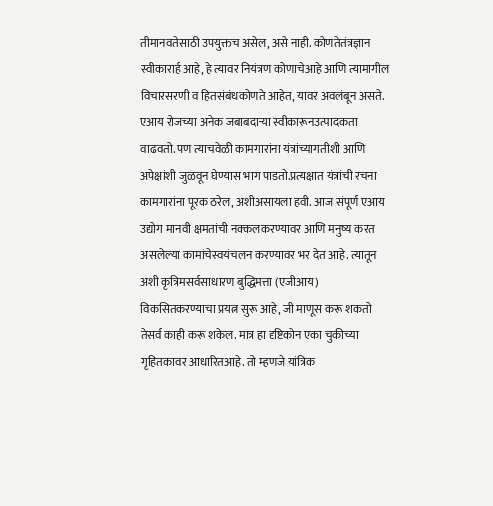तीमानवतेसाठी उपयुक्तच असेल, असे नाही. कोणतेतंत्रज्ञान स्वीकारार्ह आहे, हे त्यावर नियंत्रण कोणाचेआहे आणि त्यामागील विचारसरणी व हितसंबंधकोणते आहेत, यावर अवलंबून असते. एआय रोजच्या अनेक जबाबदाऱ्या स्वीकारूनउत्पादकता वाढवतो. पण त्याचवेळी कामगारांना यंत्रांच्यागतीशी आणि अपेक्षांशी जुळवून घेण्यास भाग पाडतो.प्रत्यक्षात यंत्रांची रचना कामगारांना पूरक ठरेल, अशीअसायला हवी. आज संपूर्ण एआय उद्योग मानवी क्षमतांची नक्कलकरण्यावर आणि मनुष्य करत असलेल्या कामांचेस्वयंचलन करण्यावर भर देत आहे. त्यातून अशी कृत्रिमसर्वसाधारण बुद्धिमत्ता (एजीआय) विकसितकरण्याचा प्रयत्न सुरू आहे, जी माणूस करू शकतो तेसर्व काही करू शकेल. मात्र हा दृष्टिकोन एका चुकीच्या गृहितकावर आधारितआहे. तो म्हणजे यांत्रिक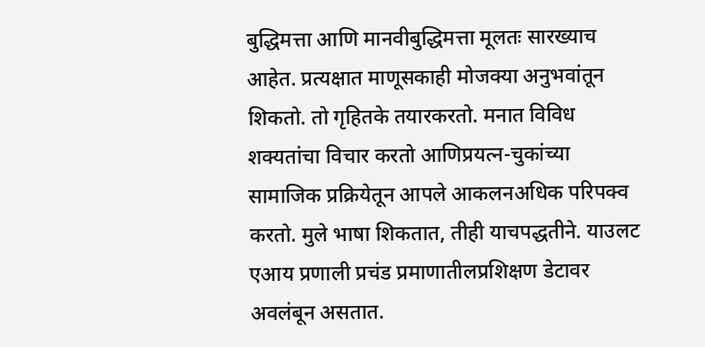बुद्धिमत्ता आणि मानवीबुद्धिमत्ता मूलतः सारख्याच आहेत. प्रत्यक्षात माणूसकाही मोजक्या अनुभवांतून शिकतो. तो गृहितके तयारकरतो. मनात विविध शक्यतांचा विचार करतो आणिप्रयत्न-चुकांच्या सामाजिक प्रक्रियेतून आपले आकलनअधिक परिपक्व करतो. मुले भाषा शिकतात, तीही याचपद्धतीने. याउलट एआय प्रणाली प्रचंड प्रमाणातीलप्रशिक्षण डेटावर अवलंबून असतात.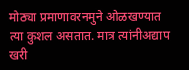मोठ्या प्रमाणावरनमुने ओळखण्यात त्या कुशल असतात. मात्र त्यांनीअद्याप खरी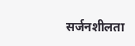सर्जनशीलता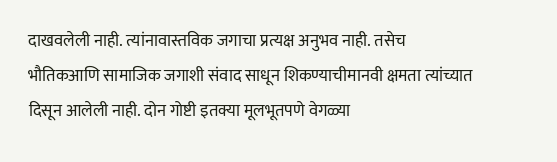दाखवलेली नाही. त्यांनावास्तविक जगाचा प्रत्यक्ष अनुभव नाही. तसेच भौतिकआणि सामाजिक जगाशी संवाद साधून शिकण्याचीमानवी क्षमता त्यांच्यात दिसून आलेली नाही. दोन गोष्टी इतक्या मूलभूतपणे वेगळ्या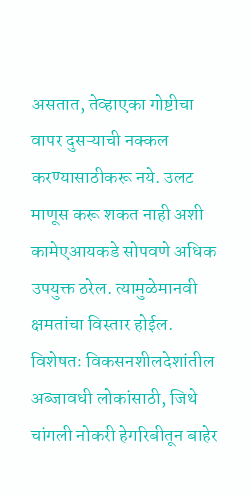असतात, तेव्हाएका गोष्टीचा वापर दुसऱ्याची नक्कल करण्यासाठीकरू नये. उलट माणूस करू शकत नाही अशी कामेएआयकडे सोपवणे अधिक उपयुक्त ठरेल. त्यामुळेमानवी क्षमतांचा विस्तार होईल. विशेषतः विकसनशीलदेशांतील अब्जावधी लोकांसाठी, जिथे चांगली नोकरी हेगरिबीतून बाहेर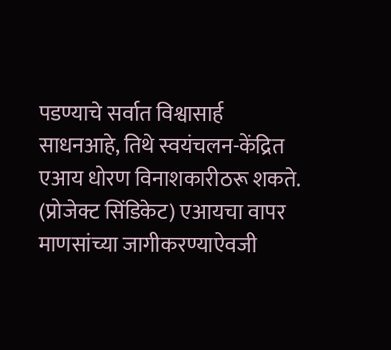पडण्याचे सर्वात विश्वासार्ह साधनआहे, तिथे स्वयंचलन-केंद्रित एआय धोरण विनाशकारीठरू शकते. (प्रोजेक्ट सिंडिकेट) एआयचा वापर माणसांच्या जागीकरण्याऐवजी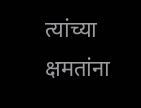त्यांच्या क्षमतांना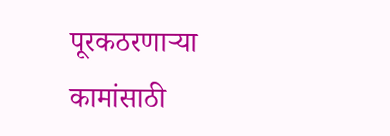पूरकठरणाऱ्या कामांसाठी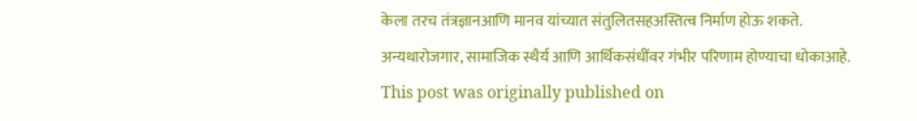केला तरच तंत्रज्ञानआणि मानव यांच्यात संतुलितसहअस्तित्व निर्माण होऊ शकते. अन्यथारोजगार, सामाजिक स्थैर्य आणि आर्थिकसंधींवर गंभीर परिणाम होण्याचा धोकाआहे.
This post was originally published on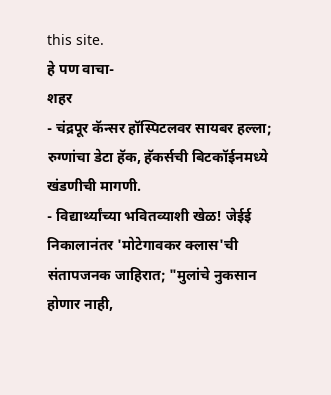this site.
हे पण वाचा-
शहर
- चंद्रपूर कॅन्सर हॉस्पिटलवर सायबर हल्ला; रुग्णांचा डेटा हॅक, हॅकर्सची बिटकॉईनमध्ये खंडणीची मागणी.
- विद्यार्थ्यांच्या भवितव्याशी खेळ! जेईई निकालानंतर 'मोटेगावकर क्लास'ची संतापजनक जाहिरात; "मुलांचे नुकसान होणार नाही,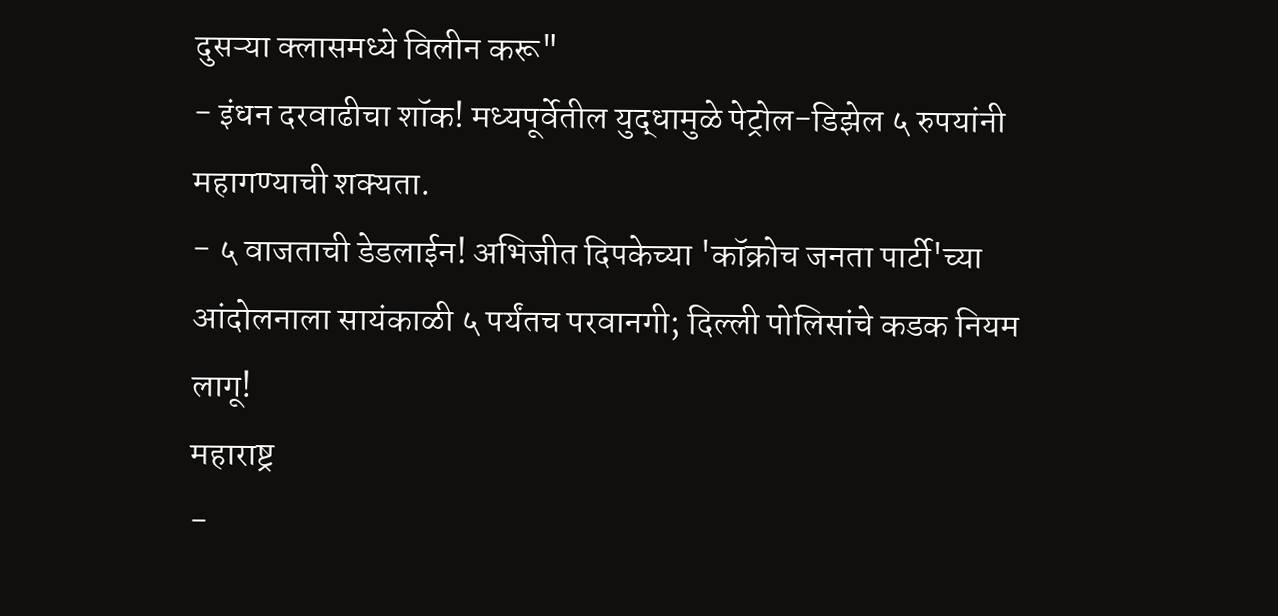दुसऱ्या क्लासमध्ये विलीन करू"
- इंधन दरवाढीचा शॉक! मध्यपूर्वेतील युद्धामुळे पेट्रोल-डिझेल ५ रुपयांनी महागण्याची शक्यता.
- ५ वाजताची डेडलाईन! अभिजीत दिपकेच्या 'कॉक्रोच जनता पार्टी'च्या आंदोलनाला सायंकाळी ५ पर्यंतच परवानगी; दिल्ली पोलिसांचे कडक नियम लागू!
महाराष्ट्र
-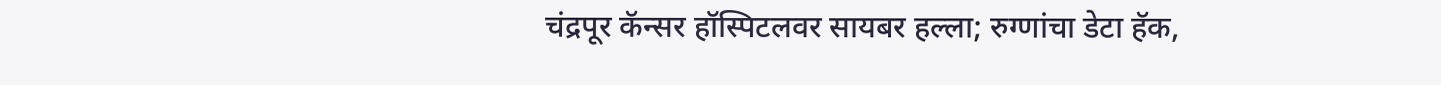चंद्रपूर कॅन्सर हॉस्पिटलवर सायबर हल्ला; रुग्णांचा डेटा हॅक,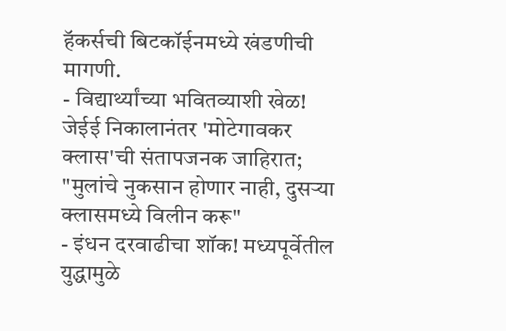हॅकर्सची बिटकॉईनमध्ये खंडणीची मागणी.
- विद्यार्थ्यांच्या भवितव्याशी खेळ! जेईई निकालानंतर 'मोटेगावकर क्लास'ची संतापजनक जाहिरात; "मुलांचे नुकसान होणार नाही, दुसऱ्या क्लासमध्ये विलीन करू"
- इंधन दरवाढीचा शॉक! मध्यपूर्वेतील युद्धामुळे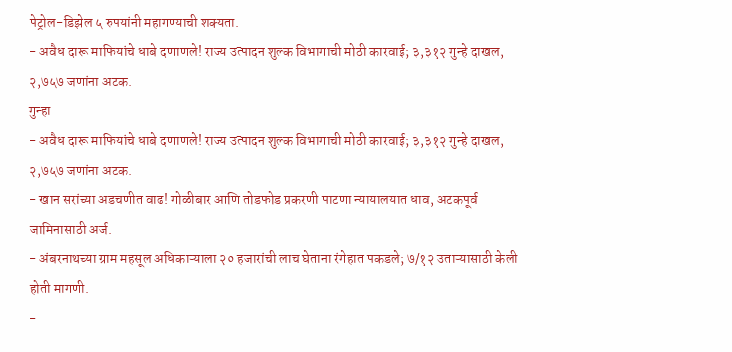पेट्रोल-डिझेल ५ रुपयांनी महागण्याची शक्यता.
- अवैध दारू माफियांचे धाबे दणाणले! राज्य उत्पादन शुल्क विभागाची मोठी कारवाई; ३,३१२ गुन्हे दाखल, २,७५७ जणांना अटक.
गुन्हा
- अवैध दारू माफियांचे धाबे दणाणले! राज्य उत्पादन शुल्क विभागाची मोठी कारवाई; ३,३१२ गुन्हे दाखल, २,७५७ जणांना अटक.
- खान सरांच्या अडचणीत वाढ! गोळीबार आणि तोडफोड प्रकरणी पाटणा न्यायालयात धाव, अटकपूर्व जामिनासाठी अर्ज.
- अंबरनाथच्या ग्राम महसूल अधिकाऱ्याला २० हजारांची लाच घेताना रंगेहात पकडले; ७/१२ उताऱ्यासाठी केली होती मागणी.
-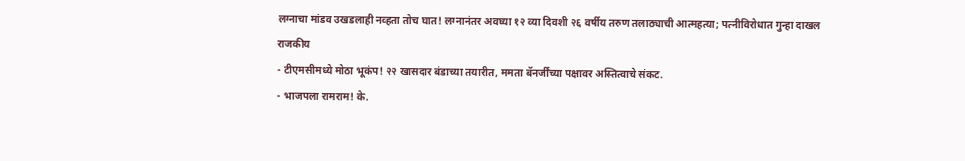लग्नाचा मांडव उखडलाही नव्हता तोच घात! लग्नानंतर अवघ्या १२ व्या दिवशी २६ वर्षीय तरुण तलाठ्याची आत्महत्या; पत्नीविरोधात गुन्हा दाखल
राजकीय
- टीएमसीमध्ये मोठा भूकंप! २२ खासदार बंडाच्या तयारीत, ममता बॅनर्जींच्या पक्षावर अस्तित्वाचे संकट.
- भाजपला रामराम! के.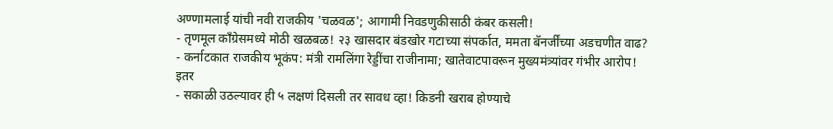अण्णामलाई यांची नवी राजकीय 'चळवळ'; आगामी निवडणुकीसाठी कंबर कसली!
- तृणमूल काँग्रेसमध्ये मोठी खळबळ! २३ खासदार बंडखोर गटाच्या संपर्कात, ममता बॅनर्जींच्या अडचणीत वाढ?
- कर्नाटकात राजकीय भूकंप: मंत्री रामलिंगा रेड्डींचा राजीनामा; खातेवाटपावरून मुख्यमंत्र्यांवर गंभीर आरोप!
इतर
- सकाळी उठल्यावर ही ५ लक्षणं दिसली तर सावध व्हा! किडनी खराब होण्याचे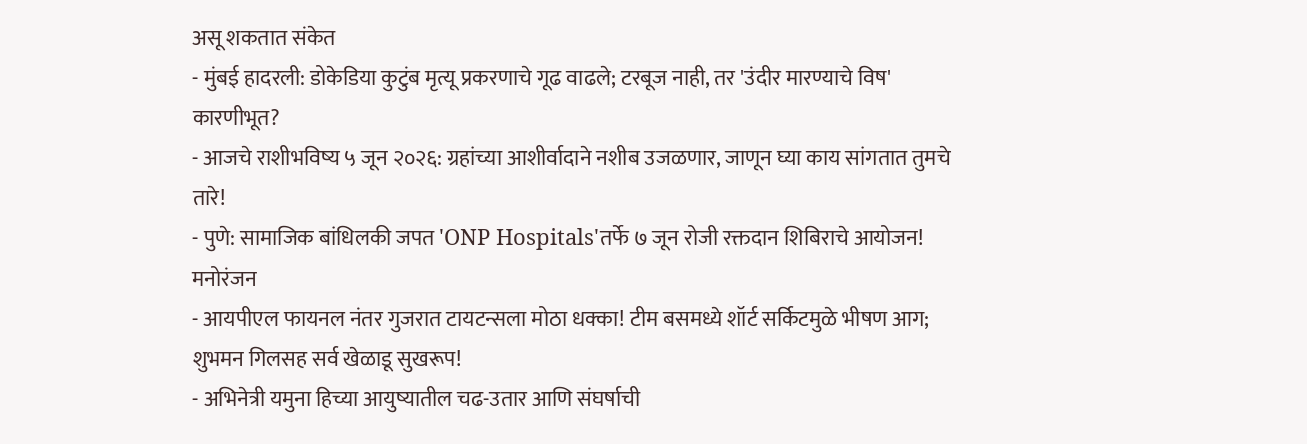असू शकतात संकेत
- मुंबई हादरली: डोकेडिया कुटुंब मृत्यू प्रकरणाचे गूढ वाढले; टरबूज नाही, तर 'उंदीर मारण्याचे विष' कारणीभूत?
- आजचे राशीभविष्य ५ जून २०२६: ग्रहांच्या आशीर्वादाने नशीब उजळणार, जाणून घ्या काय सांगतात तुमचे तारे!
- पुणे: सामाजिक बांधिलकी जपत 'ONP Hospitals'तर्फे ७ जून रोजी रक्तदान शिबिराचे आयोजन!
मनोरंजन
- आयपीएल फायनल नंतर गुजरात टायटन्सला मोठा धक्का! टीम बसमध्ये शॉर्ट सर्किटमुळे भीषण आग; शुभमन गिलसह सर्व खेळाडू सुखरूप!
- अभिनेत्री यमुना हिच्या आयुष्यातील चढ-उतार आणि संघर्षाची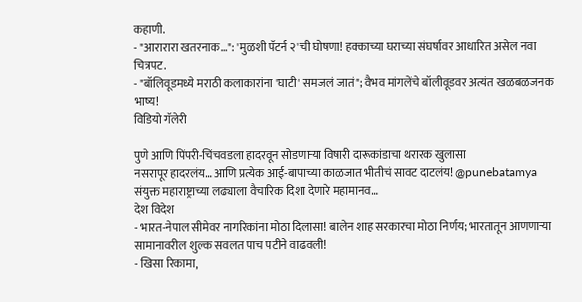कहाणी.
- "आरारारा खतरनाक…": 'मुळशी पॅटर्न २'ची घोषणा! हक्काच्या घराच्या संघर्षावर आधारित असेल नवा चित्रपट.
- "बॉलिवूडमध्ये मराठी कलाकारांना 'घाटी' समजलं जातं"; वैभव मांगलेंचे बॉलीवूडवर अत्यंत खळबळजनक भाष्य!
विडियो गॅलेरी

पुणे आणि पिंपरी-चिंचवडला हादरवून सोडणाऱ्या विषारी दारूकांडाचा थरारक खुलासा
नसरापूर हादरलंय… आणि प्रत्येक आई-बापाच्या काळजात भीतीचं सावट दाटलंय! @punebatamya
संयुक्त महाराष्ट्राच्या लढ्याला वैचारिक दिशा देणारे महामानव…
देश विदेश
- भारत-नेपाल सीमेवर नागरिकांना मोठा दिलासा! बालेन शाह सरकारचा मोठा निर्णय; भारतातून आणणाऱ्या सामानावरील शुल्क सवलत पाच पटीने वाढवली!
- खिसा रिकामा,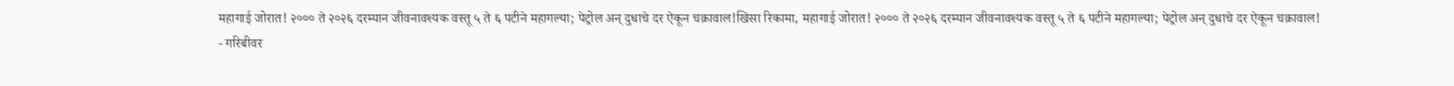महागाई जोरात! २००० ते २०२६ दरम्यान जीवनावश्यक वस्तू ५ ते ६ पटीने महागल्या; पेट्रोल अन् दुधाचे दर ऐकून चक्रावाल!खिसा रिकामा, महागाई जोरात! २००० ते २०२६ दरम्यान जीवनावश्यक वस्तू ५ ते ६ पटीने महागल्या; पेट्रोल अन् दुधाचे दर ऐकून चक्रावाल!
- गरिबीवर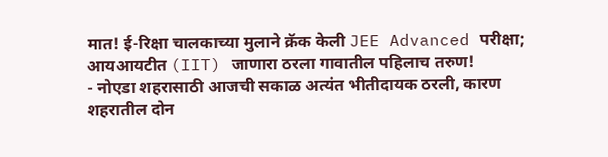मात! ई-रिक्षा चालकाच्या मुलाने क्रॅक केली JEE Advanced परीक्षा; आयआयटीत (IIT) जाणारा ठरला गावातील पहिलाच तरुण!
- नोएडा शहरासाठी आजची सकाळ अत्यंत भीतीदायक ठरली, कारण शहरातील दोन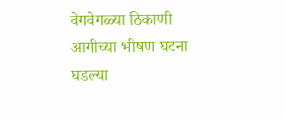वेगवेगळ्या ठिकाणी आगीच्या भीषण घटना घडल्या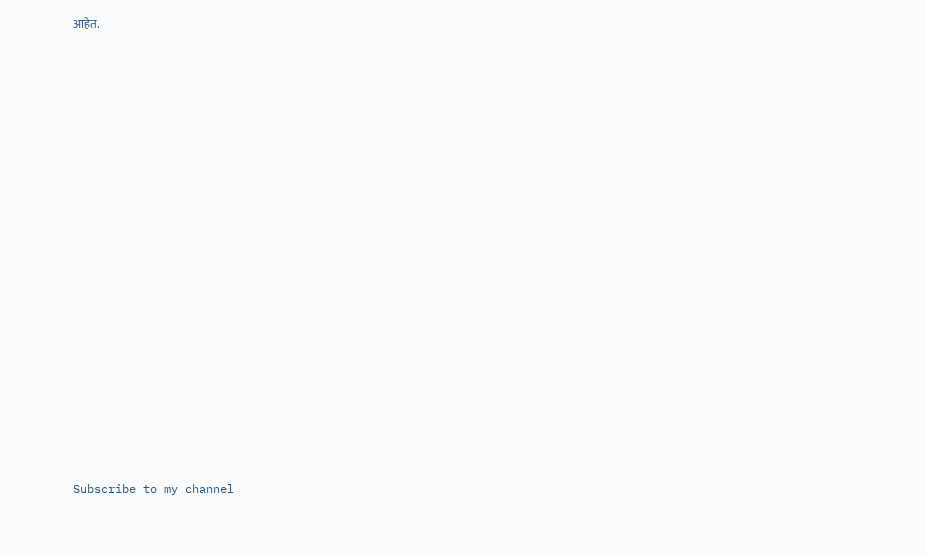आहेत.
























Subscribe to my channel